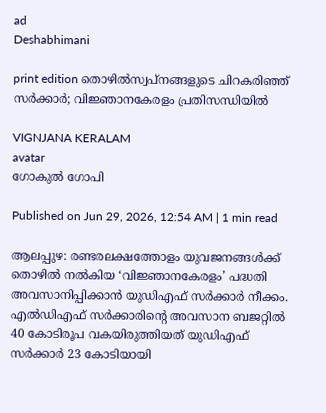ad
Deshabhimani

print edition തൊഴിൽസ്വപ്‍നങ്ങളുടെ ചിറകരിഞ്ഞ്‌ സർക്കാർ; വിജ്ഞാനകേരളം പ്രതിസന്ധിയിൽ

VIGNJANA KERALAM
avatar
ഗോകുൽ ഗോപി

Published on Jun 29, 2026, 12:54 AM | 1 min read

ആലപ്പുഴ: രണ്ടരലക്ഷത്തോളം യുവജനങ്ങൾക്ക്‌ തൊഴിൽ നൽകിയ ‘വിജ്ഞാനകേരളം’ പദ്ധതി അവസാനിപ്പിക്കാൻ യുഡിഎഫ് സര്‍ക്കാര്‍ നീക്കം. എൽഡിഎഫ്‌ സർക്കാരിന്റെ അവസാന ബജറ്റിൽ 40 കോടിരൂപ വകയിരുത്തിയത്‌ യുഡിഎഫ്‌ സർക്കാർ 23 കോടിയായി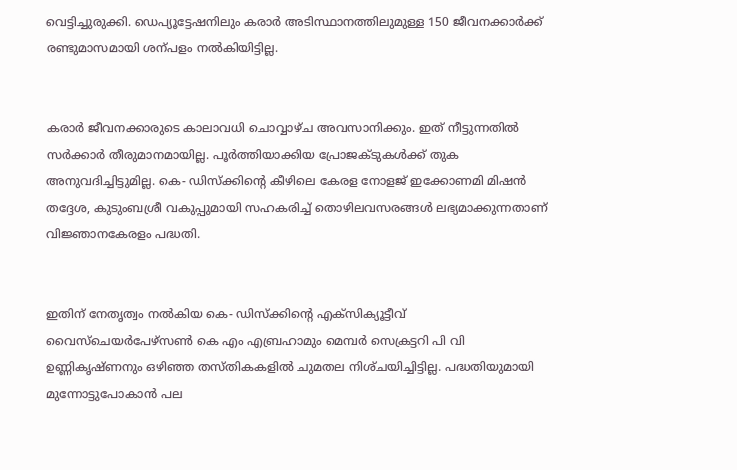വെട്ടിച്ചുരുക്കി. ഡെപ്യ‍ൂട്ടേഷനിലും കരാർ അടിസ്ഥാനത്തിലുമുള്ള 150 ജീവനക്കാർക്ക്‌ രണ്ടുമാസമായി ശന്പളം നൽകിയിട്ടില്ല.


കരാർ ജീവനക്കാരുടെ കാലാവധി ചൊവ്വാഴ്‌ച അവസാനിക്കും. ഇത് നീട്ടുന്നതിൽ സര്‍ക്കാര്‍ തീരുമാനമായില്ല. പ‍ൂർത്തിയാക്കിയ പ്രോജക്ടുകൾക്ക്‌ തുക അനുവദിച്ചിട്ടുമില്ല. കെ- ഡിസ്‌ക്കിന്റെ കീഴിലെ കേരള നോളജ് ഇക്കോണമി മിഷൻ തദ്ദേശ, കുടുംബശ്രീ വകുപ്പുമായി സഹകരിച്ച് തൊഴിലവസരങ്ങൾ ലഭ്യമാക്കുന്നതാണ്‌ വിജ്ഞാനകേരളം പദ്ധതി.


ഇതിന്‌ നേതൃത്വം നൽകിയ കെ- ഡിസ്‌ക്കിന്റെ എക്‌സിക്യൂട്ടീവ്‌ വൈസ്‌ചെയർപേഴ്‌സൺ കെ എം എബ്രഹാമും മെമ്പർ സെക്രട്ടറി പി വി ഉണ്ണികൃഷ്‌ണനും ഒഴിഞ്ഞ തസ്‌തികകളിൽ ചുമതല നിശ്‌ചയിച്ചിട്ടില്ല. പദ്ധതിയുമായി മുന്നോട്ടുപോകാൻ പല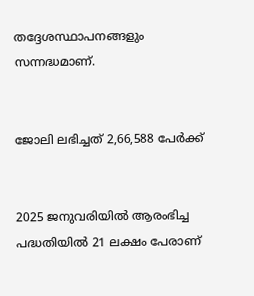തദ്ദേശസ്ഥാപനങ്ങളും സന്നദ്ധമാണ്‌.


ജോലി ലഭിച്ചത് 2,66,588 പേർക്ക്‌


2025 ജനുവരിയിൽ ആരംഭിച്ച പദ്ധതിയിൽ 21 ലക്ഷം പേരാണ്‌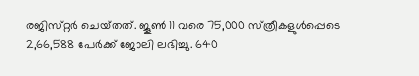രജിസ്‌റ്റർ ചെയ്‌തത്‌. ജൂൺ 11 വരെ 75,000 സ്‌ത്രീകളുൾപ്പെടെ 2,66,588 പേർക്ക്‌ ജോലി ലഭിച്ചു. 640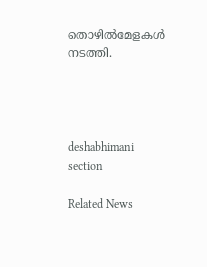തൊഴിൽമേളകൾ നടത്തി.




deshabhimani section

Related News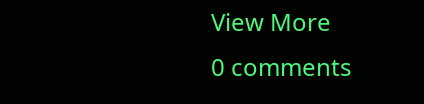View More
0 comments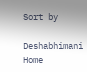Sort by

Deshabhimani
Home